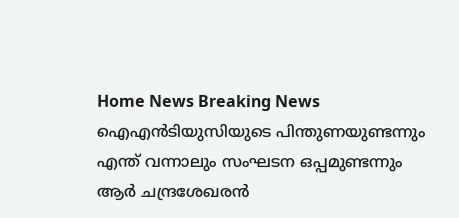Home News Breaking News ഐഎൻടിയുസിയുടെ പിന്തുണയുണ്ടന്നും എന്ത് വന്നാലും സംഘടന ഒപ്പമുണ്ടന്നും ആർ ചന്ദ്രശേഖരൻ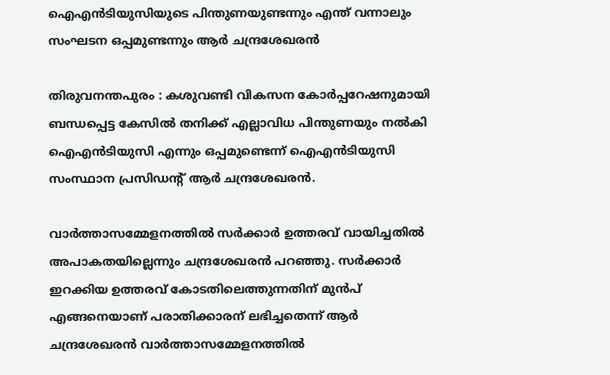ഐഎൻടിയുസിയുടെ പിന്തുണയുണ്ടന്നും എന്ത് വന്നാലും സംഘടന ഒപ്പമുണ്ടന്നും ആർ ചന്ദ്രശേഖരൻ

തിരുവനന്തപുരം : കശുവണ്ടി വികസന കോർപ്പറേഷനുമായി ബന്ധപ്പെട്ട കേസിൽ തനിക്ക് എല്ലാവിധ പിന്തുണയും നല്‍കി ഐഎൻടിയുസി എന്നും ഒപ്പമുണ്ടെന്ന് ഐഎൻടിയുസി സംസ്ഥാന പ്രസിഡന്റ് ആർ ചന്ദ്രശേഖരൻ.

വാര്‍ത്താസമ്മേളനത്തില്‍ സര്‍ക്കാര്‍ ഉത്തരവ് വായിച്ചതിൽ അപാകതയില്ലെന്നും ചന്ദ്രശേഖരൻ പറഞ്ഞു. സര്‍ക്കാര്‍ ഇറക്കിയ ഉത്തരവ് കോടതിലെത്തുന്നതിന് മുന്‍പ് എങ്ങനെയാണ് പരാതിക്കാരന് ലഭിച്ചതെന്ന് ആർ ചന്ദ്രശേഖരൻ വാര്‍ത്താസമ്മേളനത്തില്‍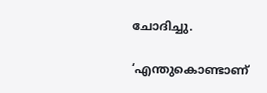ചോദിച്ചു.

‘എന്തുകൊണ്ടാണ്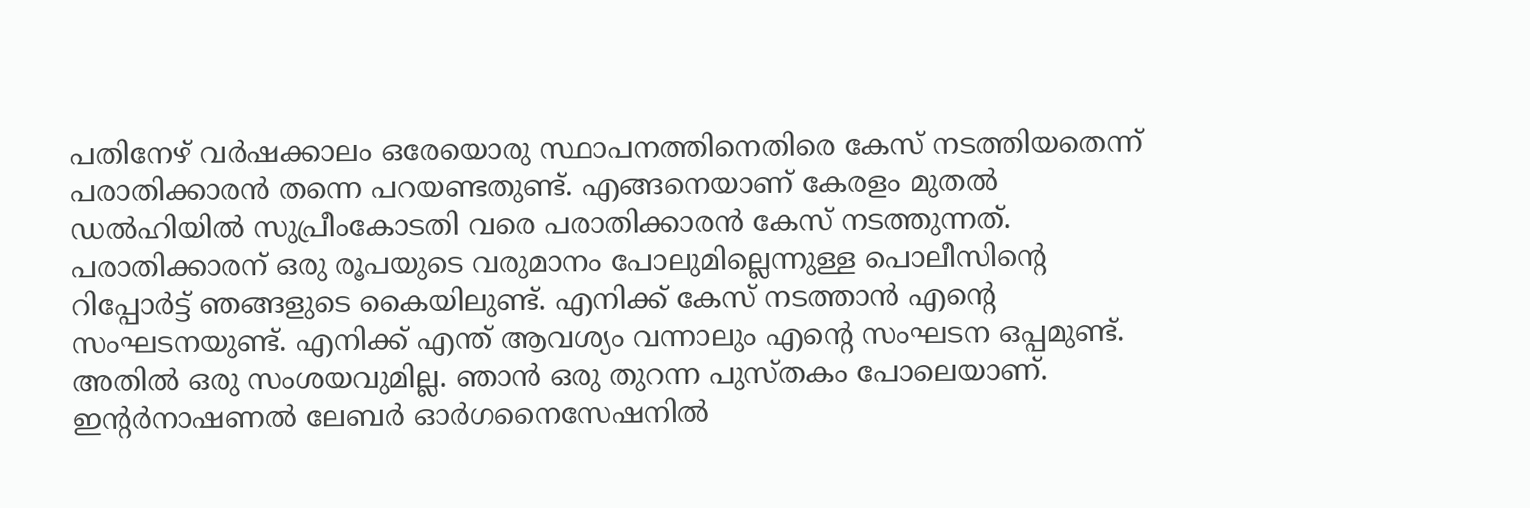പതിനേഴ് വർഷക്കാലം ഒരേയൊരു സ്ഥാപനത്തിനെതിരെ കേസ് നടത്തിയതെന്ന് പരാതിക്കാരൻ തന്നെ പറയണ്ടതുണ്ട്. എങ്ങനെയാണ് കേരളം മുതൽ ഡൽഹിയിൽ സുപ്രീംകോടതി വരെ പരാതിക്കാരൻ കേസ് നടത്തുന്നത്. പരാതിക്കാരന് ഒരു രൂപയുടെ വരുമാനം പോലുമില്ലെന്നുള്ള പൊലീസിന്റെ റിപ്പോർട്ട് ഞങ്ങളുടെ കൈയിലുണ്ട്. എനിക്ക് കേസ് നടത്താൻ എന്റെ സംഘടനയുണ്ട്. എനിക്ക് എന്ത് ആവശ്യം വന്നാലും എന്റെ സംഘടന ഒപ്പമുണ്ട്. അതിൽ ഒരു സംശയവുമില്ല. ഞാൻ ഒരു തുറന്ന പുസ്തകം പോലെയാണ്. ഇന്റർനാഷണൽ ലേബർ ഓർഗനൈസേഷനിൽ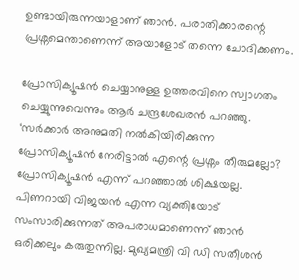ഉണ്ടായിരുന്നയാളാണ് ഞാൻ. പരാതിക്കാരന്റെ പ്രശ്നമെന്താണെന്ന് അയാളോട് തന്നെ ചോദിക്കണം.

പ്രോസിക്യൂഷൻ ചെയ്യാനുള്ള ഉത്തരവിനെ സ്വാഗതം ചെയ്യുന്നുവെന്നും ആർ ചന്ദ്രശേഖരൻ പറഞ്ഞു. ‘സർക്കാർ അനുമതി നൽകിയിരിക്കുന്ന പ്രോസിക്യൂഷൻ നേരിട്ടാൽ എന്റെ പ്രശ്നം തീരുമല്ലോ? പ്രോസിക്യൂഷൻ എന്ന് പറഞ്ഞാൽ ശിക്ഷയല്ല. പിണറായി വിജയൻ എന്ന വ്യക്തിയോട് സംസാരിക്കുന്നത് അപരാധമാണെന്ന് ഞാൻ ഒരിക്കലും കരുതുന്നില്ല. മുഖ്യമന്ത്രി വി ഡി സതീശൻ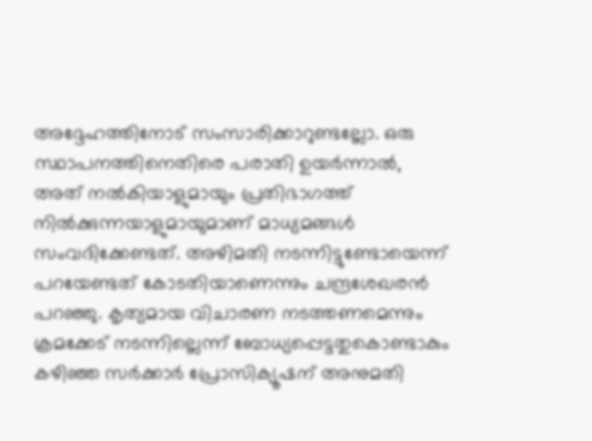അദ്ദേഹത്തിനോട് സംസാരിക്കാറുണ്ടല്ലോ. ഒരു സ്ഥാപനത്തിനെതിരെ പരാതി ഉയർന്നാൽ, അത് നൽകിയാളുമായും പ്രതിഭാഗത്ത് നിൽക്കുന്നയാളുമായുമാണ് മാധ്യമങ്ങൾ സംവദിക്കേണ്ടത്. അഴിമതി നടന്നിട്ടുണ്ടോയെന്ന് പറയേണ്ടത് കോടതിയാണെന്നും ചന്ദ്രശേഖരന്‍ പറഞ്ഞു. കൃത്യമായ വിചാരണ നടത്തണമെന്നും ക്രമക്കേട്‌ നടന്നില്ലെന്ന്‌ ബോധ്യപ്പെട്ടതുകൊണ്ടാകും കഴിഞ്ഞ സർക്കാർ പ്രോസിക്യൂഷന്‌ അനുമതി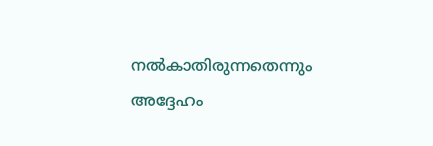നൽകാതിരുന്നതെന്നും അദ്ദേഹം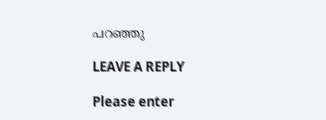പറഞ്ഞു

LEAVE A REPLY

Please enter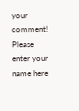your comment!
Please enter your name here